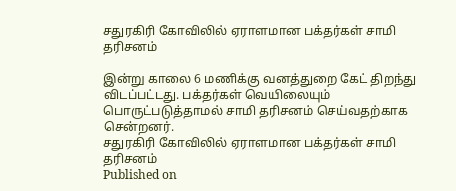சதுரகிரி கோவிலில் ஏராளமான பக்தர்கள் சாமி தரிசனம்

இன்று காலை 6 மணிக்கு வனத்துறை கேட் திறந்து விடப்பட்டது. பக்தர்கள் வெயிலையும் பொருட்படுத்தாமல் சாமி தரிசனம் செய்வதற்காக சென்றனர்.
சதுரகிரி கோவிலில் ஏராளமான பக்தர்கள் சாமி தரிசனம்
Published on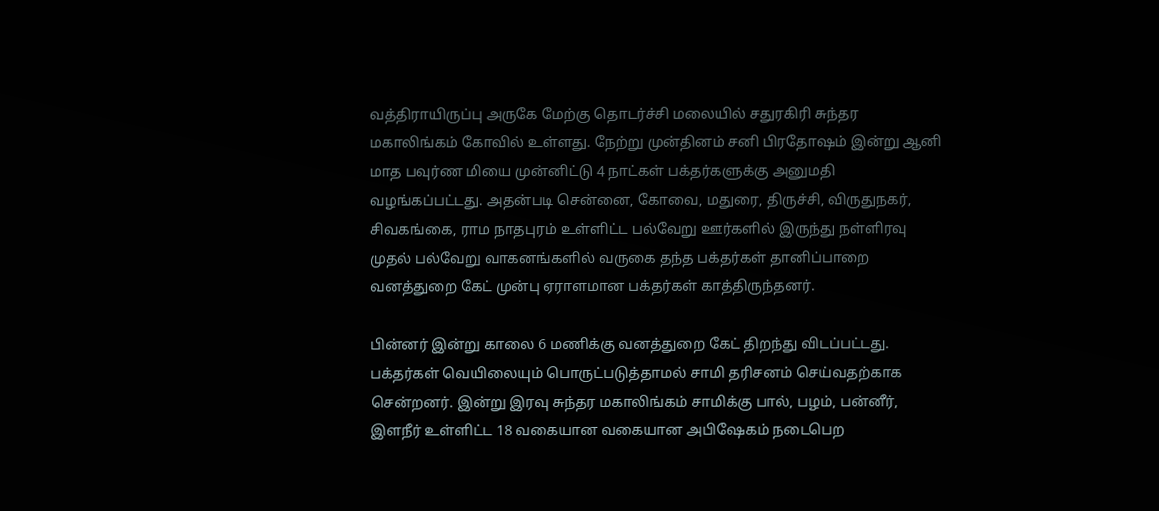வத்திராயிருப்பு அருகே மேற்கு தொடர்ச்சி மலையில் சதுரகிரி சுந்தர மகாலிங்கம் கோவில் உள்ளது. நேற்று முன்தினம் சனி பிரதோஷம் இன்று ஆனி மாத பவுர்ண மியை முன்னிட்டு 4 நாட்கள் பக்தர்களுக்கு அனுமதி வழங்கப்பட்டது. அதன்படி சென்னை, கோவை, மதுரை, திருச்சி, விருதுநகர், சிவகங்கை, ராம நாதபுரம் உள்ளிட்ட பல்வேறு ஊர்களில் இருந்து நள்ளிரவு முதல் பல்வேறு வாகனங்களில் வருகை தந்த பக்தர்கள் தானிப்பாறை வனத்துறை கேட் முன்பு ஏராளமான பக்தர்கள் காத்திருந்தனர்.

பின்னர் இன்று காலை 6 மணிக்கு வனத்துறை கேட் திறந்து விடப்பட்டது. பக்தர்கள் வெயிலையும் பொருட்படுத்தாமல் சாமி தரிசனம் செய்வதற்காக சென்றனர். இன்று இரவு சுந்தர மகாலிங்கம் சாமிக்கு பால், பழம், பன்னீர், இளநீர் உள்ளிட்ட 18 வகையான வகையான அபிஷேகம் நடைபெற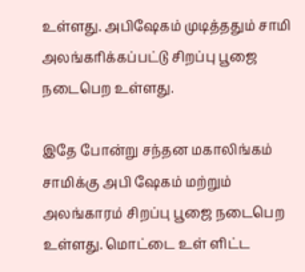உள்ளது. அபிஷேகம் முடித்ததும் சாமி அலங்கரிக்கப்பட்டு சிறப்பு பூஜை நடைபெற உள்ளது.

இதே போன்று சந்தன மகாலிங்கம் சாமிக்கு அபி ஷேகம் மற்றும் அலங்காரம் சிறப்பு பூஜை நடைபெற உள்ளது. மொட்டை உள் ளிட்ட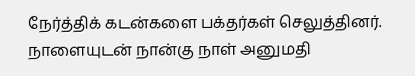நேர்த்திக் கடன்களை பக்தர்கள் செலுத்தினர். நாளையுடன் நான்கு நாள் அனுமதி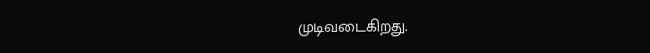முடிவடைகிறது.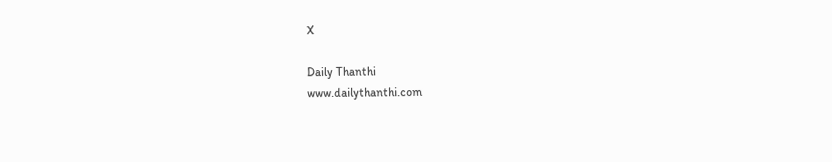X

Daily Thanthi
www.dailythanthi.com